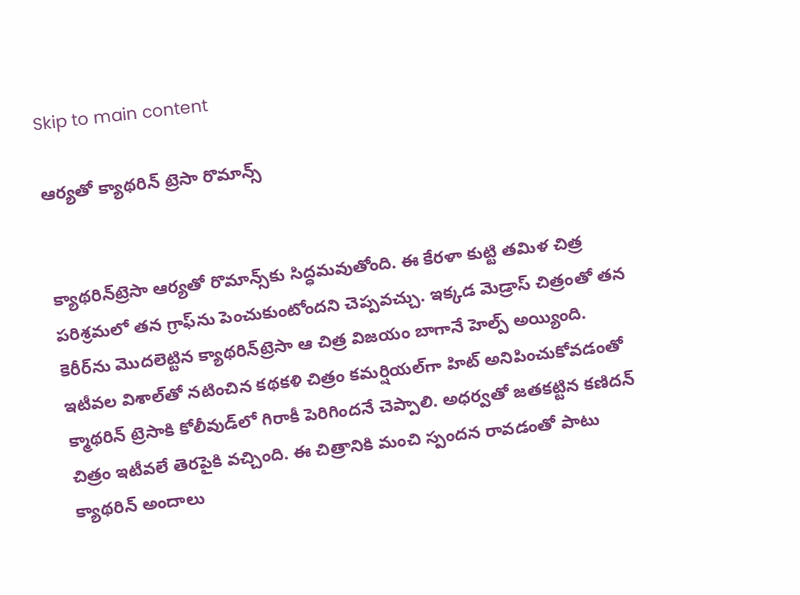Skip to main content

ఆర్యతో క్యాథరిన్ ట్రెసా రొమాన్స్


క్యాథరిన్‌ట్రెసా ఆర్యతో రొమాన్స్‌కు సిద్ధమవుతోంది. ఈ కేరళా కుట్టి తమిళ చిత్ర పరిశ్రమలో తన గ్రాఫ్‌ను పెంచుకుంటోందని చెప్పవచ్చు. ఇక్కడ మెడ్రాస్ చిత్రంతో తన కెరీర్‌ను మొదలెట్టిన క్యాథరిన్‌ట్రెసా ఆ చిత్ర విజయం బాగానే హెల్ప్ అయ్యింది. ఇటీవల విశాల్‌తో నటించిన కథకళి చిత్రం కమర్షియల్‌గా హిట్ అనిపించుకోవడంతో క్మాథరిన్ ట్రెసాకి కోలీవుడ్‌లో గిరాకీ పెరిగిందనే చెప్పాలి. అధర్వతో జతకట్టిన కణిదన్ చిత్రం ఇటీవలే తెరపైకి వచ్చింది. ఈ చిత్రానికి మంచి స్పందన రావడంతో పాటు క్యాథరిన్ అందాలు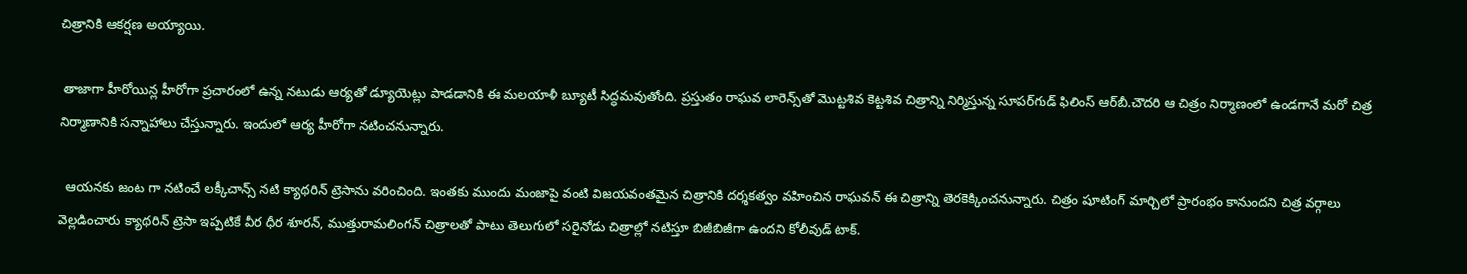చిత్రానికి ఆకర్షణ అయ్యాయి.

 తాజాగా హీరోయిన్ల హీరోగా ప్రచారంలో ఉన్న నటుడు ఆర్యతో డ్యూయెట్లు పాడడానికి ఈ మలయాళీ బ్యూటీ సిద్ధమవుతోంది. ప్రస్తుతం రాఘవ లారెన్స్‌తో మొట్టశివ కెట్టశివ చిత్రాన్ని నిర్మిస్తున్న సూపర్‌గుడ్ ఫిలింస్ ఆర్‌బీ.చౌదరి ఆ చిత్రం నిర్మాణంలో ఉండగానే మరో చిత్ర నిర్మాణానికి సన్నాహాలు చేస్తున్నారు. ఇందులో ఆర్య హీరోగా నటించనున్నారు.

  ఆయనకు జంట గా నటించే లక్కీచాన్స్ నటి క్యాథరిన్ ట్రెసాను వరించింది. ఇంతకు ముందు మంజాపై వంటి విజయవంతమైన చిత్రానికి దర్శకత్వం వహించిన రాఘవన్ ఈ చిత్రాన్ని తెరకెక్కించనున్నారు. చిత్రం షూటింగ్ మార్చిలో ప్రారంభం కానుందని చిత్ర వర్గాలు వెల్లడించారు క్యాథరిన్ ట్రెసా ఇప్పటికే వీర ధీర శూరన్, ముత్తురామలింగన్ చిత్రాలతో పాటు తెలుగులో సరైనోడు చిత్రాల్లో నటిస్తూ బిజీబిజీగా ఉందని కోలీవుడ్ టాక్.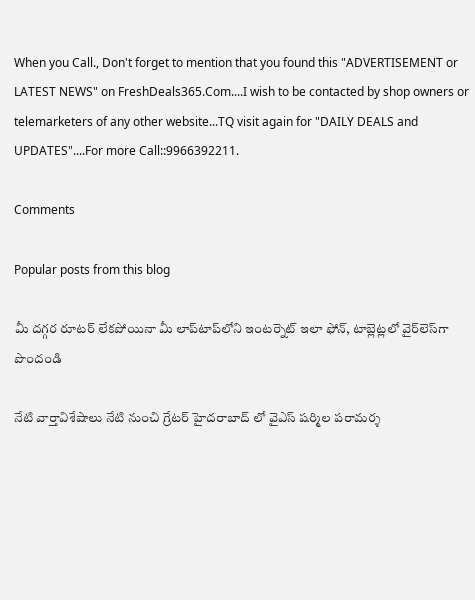When you Call., Don't forget to mention that you found this "ADVERTISEMENT or LATEST NEWS" on FreshDeals365.Com....I wish to be contacted by shop owners or telemarketers of any other website...TQ visit again for "DAILY DEALS and UPDATES"....For more Call::9966392211.

Comments

Popular posts from this blog

మీ దగ్గర రూటర్ లేకపోయినా మీ లాప్‌టాప్‌లోని ఇంటర్నెట్ ఇలా ఫోన్, టాబ్లెట్లలో వైర్‌లెస్‌గా పొందండి

నేటి వార్తావిశేషాలు నేటి నుంచి గ్రేటర్ హైదరాబాద్ లో వైఎస్ షర్మిల పరామర్శ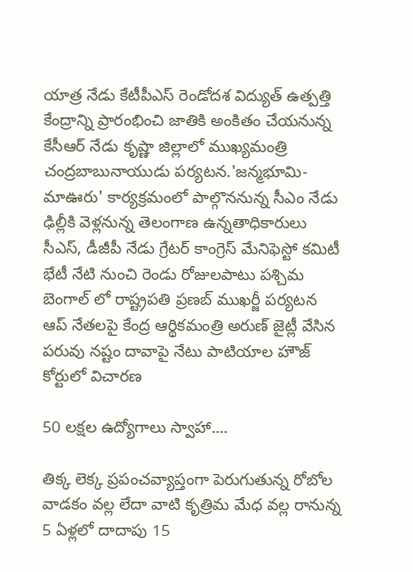యాత్ర నేడు కేటీపీఎస్ రెండోదశ విద్యుత్ ఉత్పత్తి కేంద్రాన్ని ప్రారంభించి జాతికి అంకితం చేయనున్న కేసీఆర్ నేడు కృష్ణా జిల్లాలో ముఖ్యమంత్రి చంద్రబాబునాయుడు పర్యటన.'జన్మభూమి-మాఊరు' కార్యక్రమంలో పాల్గొననున్న సీఎం నేడు ఢిల్లీకి వెళ్లనున్న తెలంగాణ ఉన్నతాధికారులు సీఎస్, డీజీపీ నేడు గ్రేటర్ కాంగ్రెస్ మేనిఫెస్టో కమిటీ భేటీ నేటి నుంచి రెండు రోజులపాటు పశ్చిమ బెంగాల్ లో రాష్ట్రపతి ప్రణబ్ ముఖర్జీ పర్యటన ఆప్ నేతలపై కేంద్ర ఆర్థికమంత్రి అరుణ్ జైట్లీ వేసిన పరువు నష్టం దావాపై నేటు పాటియాల హౌజ్ కోర్టులో విచారణ

50 లక్షల ఉద్యోగాలు స్వాహా....

తిక్క లెక్క ప్రపంచవ్యాప్తంగా పెరుగుతున్న రోబోల వాడకం వల్ల లేదా వాటి కృత్రిమ మేధ వల్ల రానున్న 5 ఏళ్లలో దాదాపు 15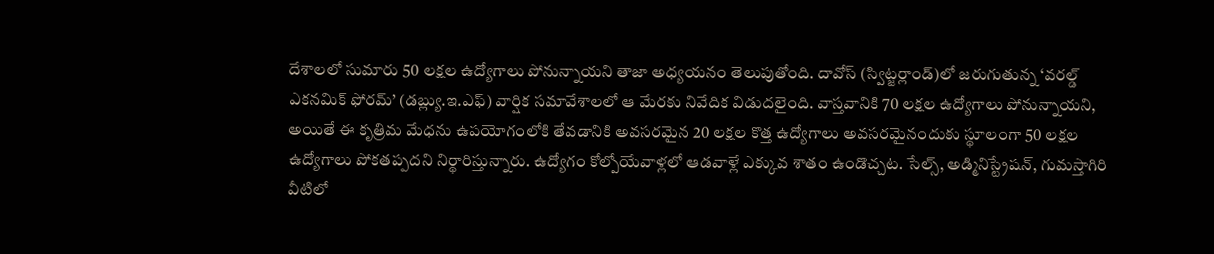దేశాలలో సుమారు 50 లక్షల ఉద్యోగాలు పోనున్నాయని తాజా అధ్యయనం తెలుపుతోంది. దావోస్ (స్విట్జర్లాండ్)లో జరుగుతున్న ‘వరల్డ్ ఎకనమిక్ ఫోరమ్’ (డబ్ల్యు.ఇ.ఎఫ్) వార్షిక సమావేశాలలో ఆ మేరకు నివేదిక విడుదలైంది. వాస్తవానికి 70 లక్షల ఉద్యోగాలు పోనున్నాయని, అయితే ఈ కృత్రిమ మేధను ఉపయోగంలోకి తేవడానికి అవసరమైన 20 లక్షల కొత్త ఉద్యోగాలు అవసరమైనందుకు స్థూలంగా 50 లక్షల ఉద్యోగాలు పోకతప్పదని నిర్థారిస్తున్నారు. ఉద్యోగం కోల్పోయేవాళ్లలో ఆడవాళ్లే ఎక్కువ శాతం ఉండొచ్చట. సేల్స్, అడ్మినిస్ట్రేషన్, గుమస్తాగిరి వీటిలో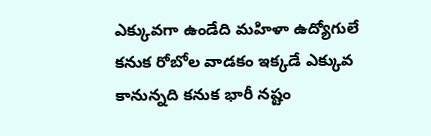ఎక్కువగా ఉండేది మహిళా ఉద్యోగులే కనుక రోబోల వాడకం ఇక్కడే ఎక్కువ కానున్నది కనుక భారీ నష్టం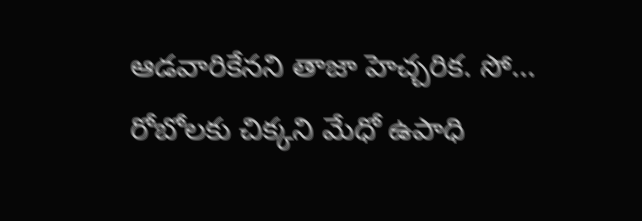ఆడవారికేనని తాజా హెచ్చరిక. సో... రోబోలకు చిక్కని మేధో ఉపాధి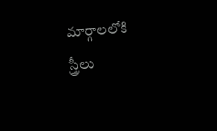మార్గాలలోకి స్త్రీలు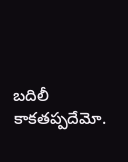బదిలీ కాకతప్పదేమో.